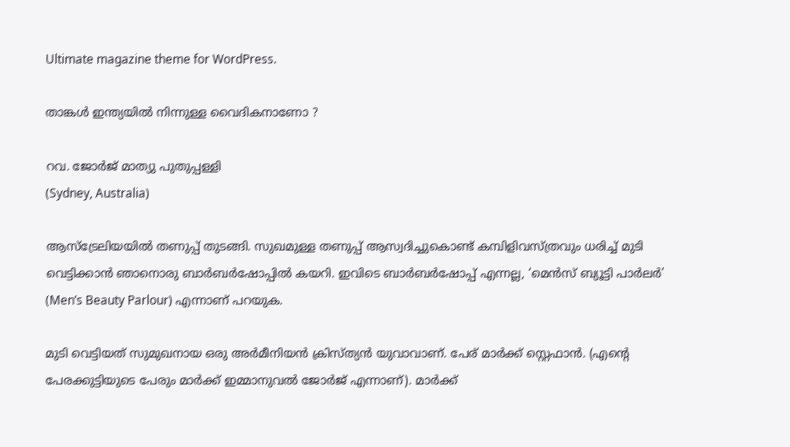Ultimate magazine theme for WordPress.

താങ്കൾ ഇന്ത്യയിൽ നിന്നുള്ള വൈദികനാണോ ?

റവ. ജോർജ് മാത്യു പുതുപ്പള്ളി
(Sydney, Australia)

ആസ്‌ട്രേലിയയിൽ തണുപ്പ് തുടങ്ങി. സുഖമുള്ള തണുപ്പ് ആസ്വദിച്ചുകൊണ്ട് കമ്പിളിവസ്ത്രവും ധരിച്ച് മുടി വെട്ടിക്കാൻ ഞാനൊരു ബാർബർഷോപ്പിൽ കയറി. ഇവിടെ ബാർബർഷോപ്പ് എന്നല്ല, ‘മെൻസ് ബ്യൂട്ടി പാർലർ’ (Men’s Beauty Parlour) എന്നാണ് പറയുക.

മുടി വെട്ടിയത് സുമുഖനായ ഒരു അർമീനിയൻ ക്രിസ്ത്യൻ യുവാവാണ്. പേര് മാർക്ക്‌ സ്റ്റെഫാൻ. (എന്റെ പേരക്കുട്ടിയുടെ പേരും മാർക്ക് ഇമ്മാനുവൽ ജോർജ് എന്നാണ്). മാർക്ക്‌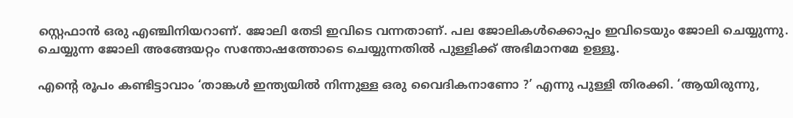സ്റ്റെഫാൻ ഒരു എഞ്ചിനിയറാണ്. ജോലി തേടി ഇവിടെ വന്നതാണ്. പല ജോലികൾക്കൊപ്പം ഇവിടെയും ജോലി ചെയ്യുന്നു. ചെയ്യുന്ന ജോലി അങ്ങേയറ്റം സന്തോഷത്തോടെ ചെയ്യുന്നതിൽ പുള്ളിക്ക് അഭിമാനമേ ഉള്ളൂ.

എന്റെ രൂപം കണ്ടിട്ടാവാം ‘താങ്കൾ ഇന്ത്യയിൽ നിന്നുള്ള ഒരു വൈദികനാണോ ?’ എന്നു പുള്ളി തിരക്കി. ‘ആയിരുന്നു,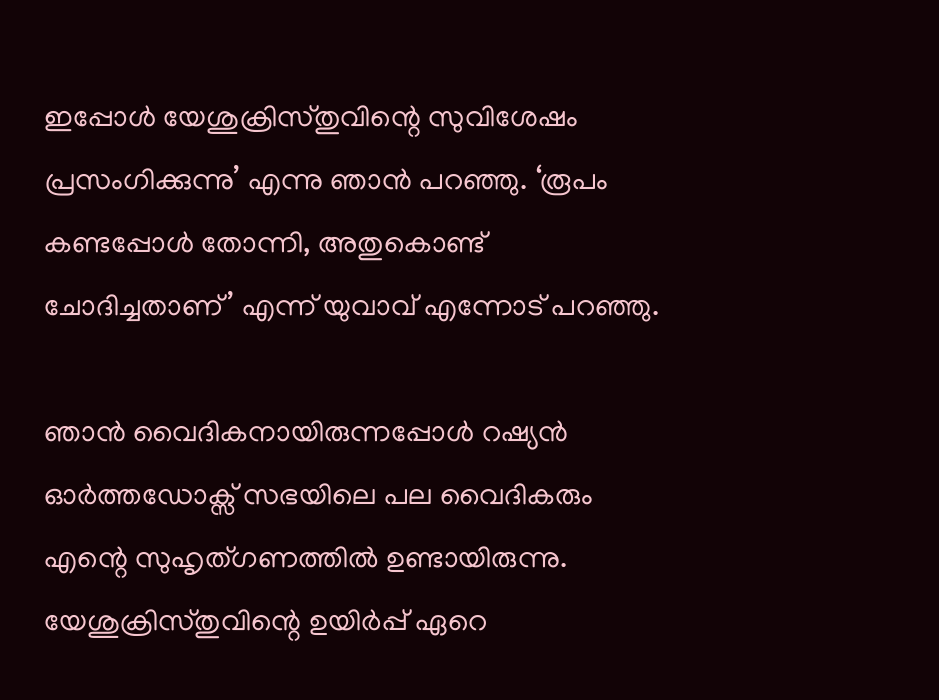ഇപ്പോൾ യേശുക്രിസ്തുവിന്റെ സുവിശേഷം പ്രസംഗിക്കുന്നു’ എന്നു ഞാൻ പറഞ്ഞു. ‘രൂപം കണ്ടപ്പോൾ തോന്നി, അതുകൊണ്ട് ചോദിച്ചതാണ്’ എന്ന് യുവാവ് എന്നോട് പറഞ്ഞു.

ഞാൻ വൈദികനായിരുന്നപ്പോൾ റഷ്യൻ ഓർത്തഡോക്സ് സഭയിലെ പല വൈദികരും എന്റെ സുഹൃത്ഗണത്തിൽ ഉണ്ടായിരുന്നു. യേശുക്രിസ്തുവിന്റെ ഉയിർപ്പ് ഏറെ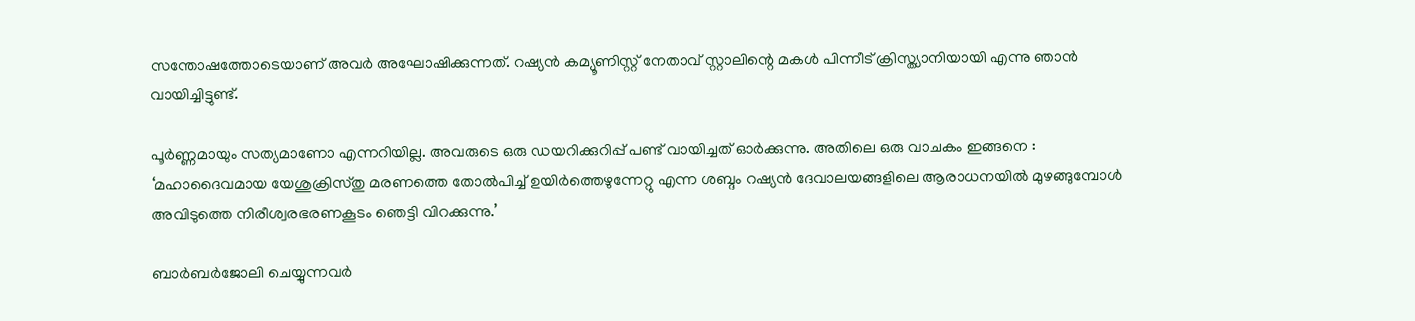സന്തോഷത്തോടെയാണ് അവർ അഘോഷിക്കുന്നത്. റഷ്യൻ കമ്യൂണിസ്റ്റ് നേതാവ് സ്റ്റാലിന്റെ മകൾ പിന്നീട് ക്രിസ്ത്യാനിയായി എന്നു ഞാൻ വായിച്ചിട്ടുണ്ട്.

പൂർണ്ണമായും സത്യമാണോ എന്നറിയില്ല. അവരുടെ ഒരു ഡയറിക്കുറിപ്പ് പണ്ട് വായിച്ചത് ഓർക്കുന്നു. അതിലെ ഒരു വാചകം ഇങ്ങനെ : ‘മഹാദൈവമായ യേശുക്രിസ്തു മരണത്തെ തോൽപിച്ച് ഉയിർത്തെഴുന്നേറ്റു എന്ന ശബ്ദം റഷ്യൻ ദേവാലയങ്ങളിലെ ആരാധനയിൽ മുഴങ്ങുമ്പോൾ അവിടുത്തെ നിരീശ്വരഭരണകൂടം ഞെട്ടി വിറക്കുന്നു.’

ബാർബർജോലി ചെയ്യുന്നവർ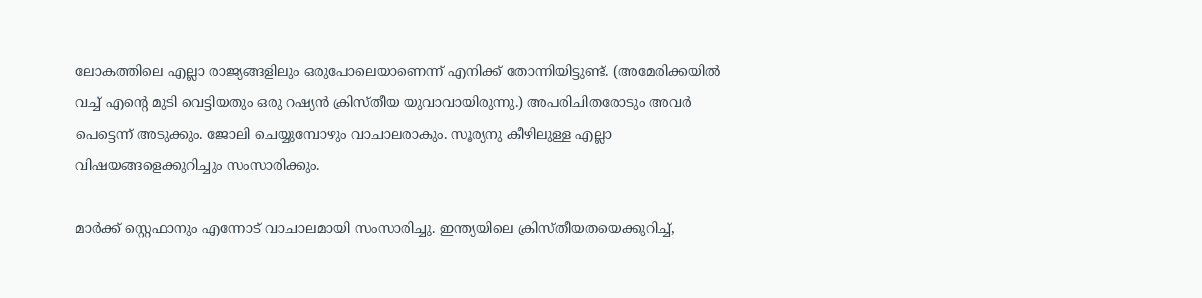ലോകത്തിലെ എല്ലാ രാജ്യങ്ങളിലും ഒരുപോലെയാണെന്ന് എനിക്ക് തോന്നിയിട്ടുണ്ട്. (അമേരിക്കയിൽ വച്ച് എന്റെ മുടി വെട്ടിയതും ഒരു റഷ്യൻ ക്രിസ്തീയ യുവാവായിരുന്നു.) അപരിചിതരോടും അവർ പെട്ടെന്ന് അടുക്കും. ജോലി ചെയ്യുമ്പോഴും വാചാലരാകും. സൂര്യനു കീഴിലുള്ള എല്ലാ വിഷയങ്ങളെക്കുറിച്ചും സംസാരിക്കും.

മാർക്ക്‌ സ്റ്റെഫാനും എന്നോട് വാചാലമായി സംസാരിച്ചു. ഇന്ത്യയിലെ ക്രിസ്തീയതയെക്കുറിച്ച്,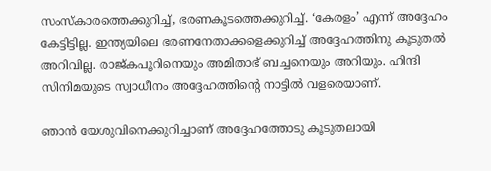സംസ്കാരത്തെക്കുറിച്ച്, ഭരണകൂടത്തെക്കുറിച്ച്. ‘കേരളം’ എന്ന് അദ്ദേഹം കേട്ടിട്ടില്ല. ഇന്ത്യയിലെ ഭരണനേതാക്കളെക്കുറിച്ച് അദ്ദേഹത്തിനു കൂടുതൽ അറിവില്ല. രാജ്കപൂറിനെയും അമിതാഭ് ബച്ചനെയും അറിയും. ഹിന്ദി സിനിമയുടെ സ്വാധീനം അദ്ദേഹത്തിന്റെ നാട്ടിൽ വളരെയാണ്.

ഞാൻ യേശുവിനെക്കുറിച്ചാണ് അദ്ദേഹത്തോടു കൂടുതലായി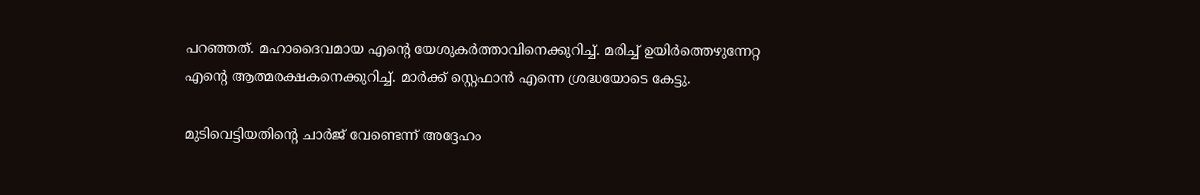പറഞ്ഞത്. മഹാദൈവമായ എന്റെ യേശുകർത്താവിനെക്കുറിച്ച്. മരിച്ച് ഉയിർത്തെഴുന്നേറ്റ എന്റെ ആത്മരക്ഷകനെക്കുറിച്ച്. മാർക്ക്‌ സ്റ്റെഫാൻ എന്നെ ശ്രദ്ധയോടെ കേട്ടു.

മുടിവെട്ടിയതിന്റെ ചാർജ് വേണ്ടെന്ന് അദ്ദേഹം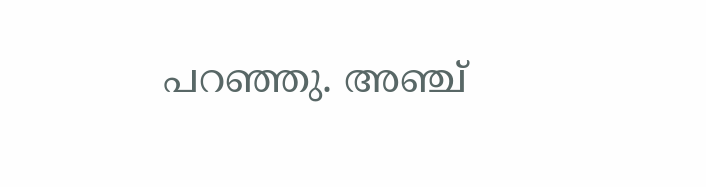പറഞ്ഞു. അഞ്ച്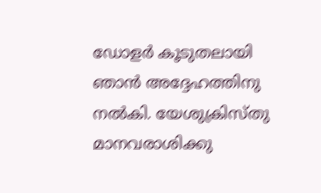ഡോളർ കൂടുതലായി ഞാൻ അദ്ദേഹത്തിനു നൽകി. യേശുക്രിസ്തു മാനവരാശിക്കു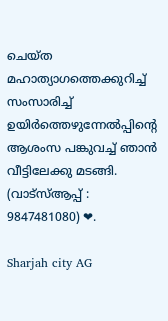ചെയ്ത മഹാത്യാഗത്തെക്കുറിച്ച് സംസാരിച്ച് ഉയിർത്തെഴുന്നേൽപ്പിന്റെ ആശംസ പങ്കുവച്ച് ഞാൻ വീട്ടിലേക്കു മടങ്ങി.
(വാട്സ്ആപ്പ് : 9847481080) ❤.

Sharjah city AG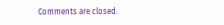Comments are closed.